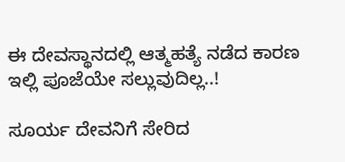ಈ ದೇವಸ್ಥಾನದಲ್ಲಿ ಆತ್ಮಹತ್ಯೆ ನಡೆದ ಕಾರಣ ಇಲ್ಲಿ ಪೂಜೆಯೇ ಸಲ್ಲುವುದಿಲ್ಲ..!

ಸೂರ್ಯ ದೇವನಿಗೆ ಸೇರಿದ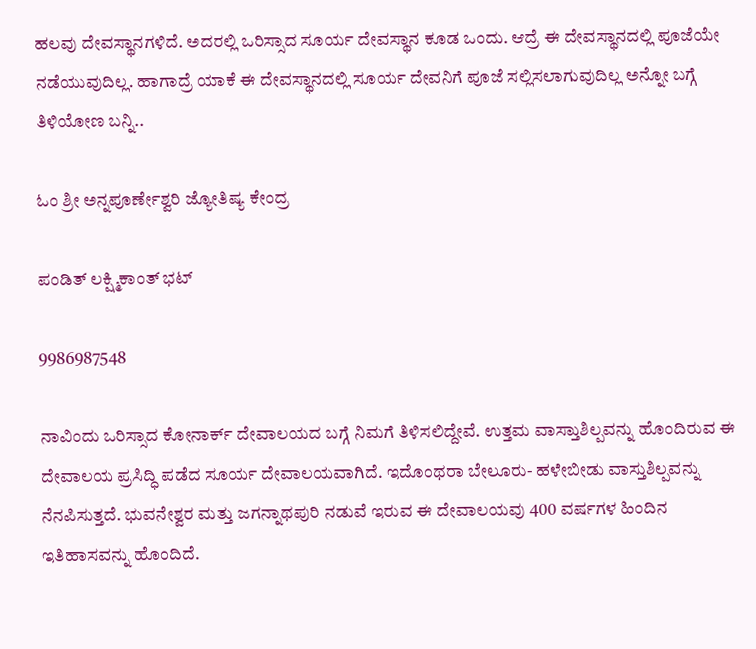ಹಲವು ದೇವಸ್ಥಾನಗಳಿದೆ. ಅದರಲ್ಲಿ ಒರಿಸ್ಸಾದ ಸೂರ್ಯ ದೇವಸ್ಥಾನ ಕೂಡ ಒಂದು. ಆದ್ರೆ ಈ ದೇವಸ್ಥಾನದಲ್ಲಿ ಪೂಜೆಯೇ ನಡೆಯುವುದಿಲ್ಲ. ಹಾಗಾದ್ರೆ ಯಾಕೆ ಈ ದೇವಸ್ಥಾನದಲ್ಲಿ ಸೂರ್ಯ ದೇವನಿಗೆ ಪೂಜೆ ಸಲ್ಲಿಸಲಾಗುವುದಿಲ್ಲ ಅನ್ನೋ ಬಗ್ಗೆ ತಿಳಿಯೋಣ ಬನ್ನಿ..

ಓಂ ಶ್ರೀ ಅನ್ನಪೂರ್ಣೇಶ್ವರಿ ಜ್ಯೋತಿಷ್ಯ ಕೇಂದ್ರ

ಪಂಡಿತ್ ಲಕ್ಷ್ಮಿಕಾಂತ್ ಭಟ್

9986987548

ನಾವಿಂದು ಒರಿಸ್ಸಾದ ಕೋನಾರ್ಕ್ ದೇವಾಲಯದ ಬಗ್ಗೆ ನಿಮಗೆ ತಿಳಿಸಲಿದ್ದೇವೆ. ಉತ್ತಮ ವಾಸ್ತಾುಶಿಲ್ಪವನ್ನು ಹೊಂದಿರುವ ಈ ದೇವಾಲಯ ಪ್ರಸಿದ್ಧಿ ಪಡೆದ ಸೂರ್ಯ ದೇವಾಲಯವಾಗಿದೆ. ಇದೊಂಥರಾ ಬೇಲೂರು- ಹಳೇಬೀಡು ವಾಸ್ತುಶಿಲ್ಪವನ್ನು ನೆನಪಿಸುತ್ತದೆ. ಭುವನೇಶ್ವರ ಮತ್ತು ಜಗನ್ನಾಥಪುರಿ ನಡುವೆ ಇರುವ ಈ ದೇವಾಲಯವು 400 ವರ್ಷಗಳ ಹಿಂದಿನ ಇತಿಹಾಸವನ್ನು ಹೊಂದಿದೆ.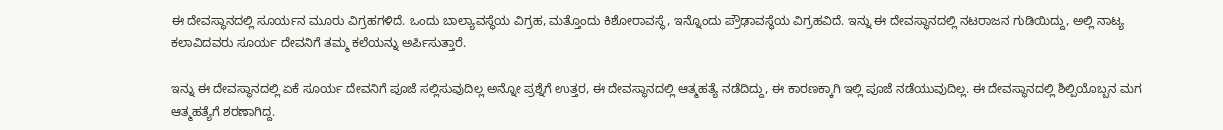ಈ ದೇವಸ್ಥಾನದಲ್ಲಿ ಸೂರ್ಯನ ಮೂರು ವಿಗ್ರಹಗಳಿದೆ. ಒಂದು ಬಾಲ್ಯಾವಸ್ಥೆಯ ವಿಗ್ರಹ, ಮತ್ತೊಂದು ಕಿಶೋರಾವಸ್ಥೆ, ಇನ್ನೊಂದು ಪ್ರೌಢಾವಸ್ಥೆಯ ವಿಗ್ರಹವಿದೆ. ಇನ್ನು ಈ ದೇವಸ್ಥಾನದಲ್ಲಿ ನಟರಾಜನ ಗುಡಿಯಿದ್ದು, ಅಲ್ಲಿ ನಾಟ್ಯ ಕಲಾವಿದವರು ಸೂರ್ಯ ದೇವನಿಗೆ ತಮ್ಮ ಕಲೆಯನ್ನು ಅರ್ಪಿಸುತ್ತಾರೆ.

ಇನ್ನು ಈ ದೇವಸ್ಥಾನದಲ್ಲಿ ಏಕೆ ಸೂರ್ಯ ದೇವನಿಗೆ ಪೂಜೆ ಸಲ್ಲಿಸುವುದಿಲ್ಲ ಅನ್ನೋ ಪ್ರಶ್ನೆಗೆ ಉತ್ತರ, ಈ ದೇವಸ್ಥಾನದಲ್ಲಿ ಆತ್ಮಹತ್ಯೆ ನಡೆದಿದ್ದು, ಈ ಕಾರಣಕ್ಕಾಗಿ ಇಲ್ಲಿ ಪೂಜೆ ನಡೆಯುವುದಿಲ್ಲ. ಈ ದೇವಸ್ಥಾನದಲ್ಲಿ ಶಿಲ್ಪಿಯೊಬ್ಬನ ಮಗ ಆತ್ಮಹತ್ಯೆಗೆ ಶರಣಾಗಿದ್ದ.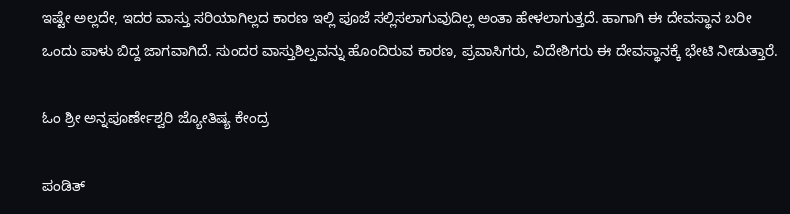ಇಷ್ಟೇ ಅಲ್ಲದೇ, ಇದರ ವಾಸ್ತು ಸರಿಯಾಗಿಲ್ಲದ ಕಾರಣ ಇಲ್ಲಿ ಪೂಜೆ ಸಲ್ಲಿಸಲಾಗುವುದಿಲ್ಲ ಅಂತಾ ಹೇಳಲಾಗುತ್ತದೆ. ಹಾಗಾಗಿ ಈ ದೇವಸ್ಥಾನ ಬರೀ ಒಂದು ಪಾಳು ಬಿದ್ದ ಜಾಗವಾಗಿದೆ. ಸುಂದರ ವಾಸ್ತುಶಿಲ್ಪವನ್ನು ಹೊಂದಿರುವ ಕಾರಣ, ಪ್ರವಾಸಿಗರು, ವಿದೇಶಿಗರು ಈ ದೇವಸ್ಥಾನಕ್ಕೆ ಭೇಟಿ ನೀಡುತ್ತಾರೆ.

ಓಂ ಶ್ರೀ ಅನ್ನಪೂರ್ಣೇಶ್ವರಿ ಜ್ಯೋತಿಷ್ಯ ಕೇಂದ್ರ

ಪಂಡಿತ್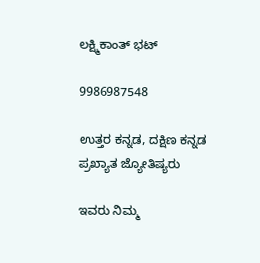ಲಕ್ಷ್ಮಿಕಾಂತ್ ಭಟ್

9986987548

ಉತ್ತರ ಕನ್ನಡ, ದಕ್ಷಿಣ ಕನ್ನಡ ಪ್ರಖ್ಯಾತ ಜ್ಯೋತಿಷ್ಯರು

ಇವರು ನಿಮ್ಮ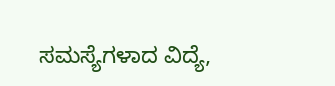ಸಮಸ್ಯೆಗಳಾದ ವಿದ್ಯೆ,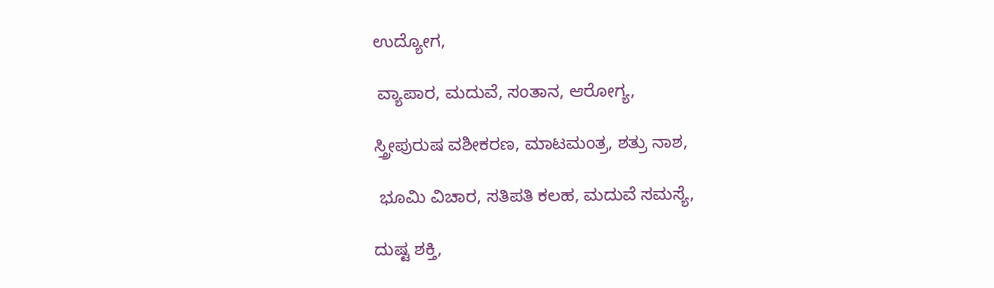ಉದ್ಯೋಗ,

 ವ್ಯಾಪಾರ, ಮದುವೆ, ಸಂತಾನ, ಆರೋಗ್ಯ,

ಸ್ತ್ರೀಪುರುಷ ವಶೀಕರಣ, ಮಾಟಮಂತ್ರ, ಶತ್ರು ನಾಶ,

 ಭೂಮಿ ವಿಚಾರ, ಸತಿಪತಿ ಕಲಹ, ಮದುವೆ ಸಮಸ್ಯೆ,

ದುಷ್ಟ ಶಕ್ತಿ,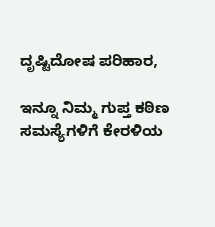ದೃಷ್ಟಿದೋಷ ಪರಿಹಾರ,

ಇನ್ನೂ ನಿಮ್ಮ ಗುಪ್ತ ಕಠಿಣ ಸಮಸ್ಯೆಗಳಿಗೆ ಕೇರಳಿಯ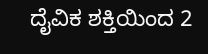ದೈವಿಕ ಶಕ್ತಿಯಿಂದ 2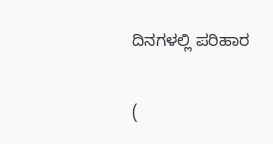ದಿನಗಳಲ್ಲಿ ಪರಿಹಾರ

(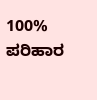100% ಪರಿಹಾರ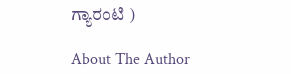ಗ್ಯಾರಂಟಿ )

About The Author